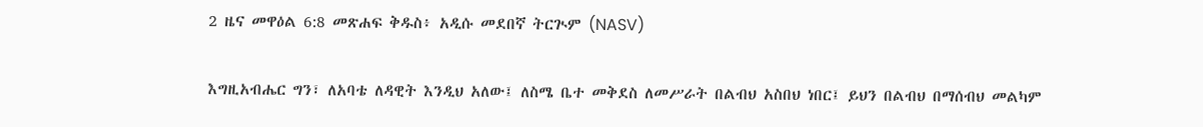2 ዜና መዋዕል 6:8 መጽሐፍ ቅዱስ፥ አዲሱ መደበኛ ትርጒም (NASV)

እግዚአብሔር ግን፣ ለአባቴ ለዳዊት እንዲህ አለው፤ ለስሜ ቤተ መቅደስ ለመሥራት በልብህ አስበህ ነበር፤ ይህን በልብህ በማሰብህ መልካም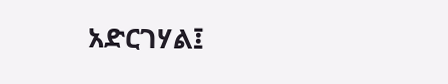አድርገሃል፤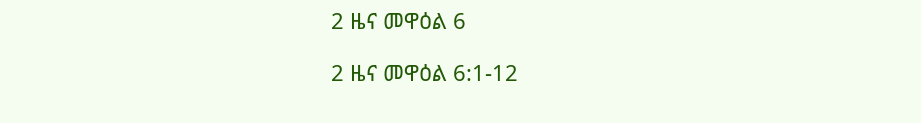2 ዜና መዋዕል 6

2 ዜና መዋዕል 6:1-12